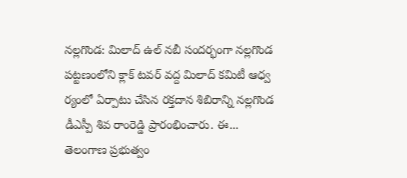నల్లగొండ: మిలాద్ ఉల్ నబీ సందర్భంగా నల్లగొండ పట్టణంలోని క్లాక్ టవర్ వద్ద మిలాద్ కమిటీ ఆధ్వ ర్యంలో ఏర్పాటు చేసిన రక్తదాన శిబిరాన్ని నల్లగొండ డీఎస్పీ శివ రాంరెడ్డి ప్రారంభించారు. ఈ...
తెలంగాణ ప్రభుత్వం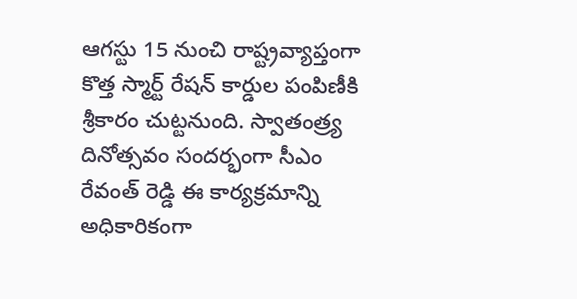ఆగస్టు 15 నుంచి రాష్ట్రవ్యాప్తంగా కొత్త స్మార్ట్ రేషన్ కార్డుల పంపిణీకి శ్రీకారం చుట్టనుంది. స్వాతంత్ర్య దినోత్సవం సందర్భంగా సీఎం రేవంత్ రెడ్డి ఈ కార్యక్రమాన్ని అధికారికంగా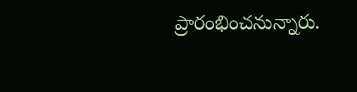ప్రారంభించనున్నారు.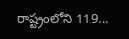రాష్ట్రంలోని 119...